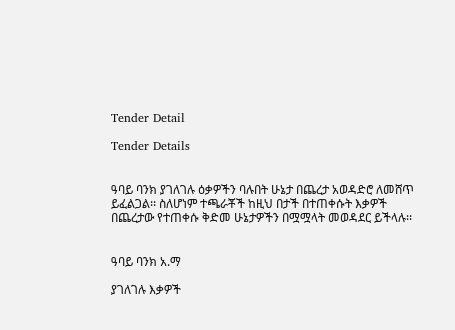Tender Detail

Tender Details


ዓባይ ባንክ ያገለገሉ ዕቃዎችን ባሉበት ሁኔታ በጨረታ አወዳድሮ ለመሸጥ ይፈልጋል፡፡ ስለሆነም ተጫራቾች ከዚህ በታች በተጠቀሱት እቃዎች በጨረታው የተጠቀሱ ቅድመ ሁኔታዎችን በሟሟላት መወዳደር ይችላሉ፡፡


ዓባይ ባንክ አ.ማ

ያገለገሉ እቃዎች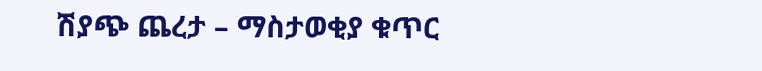ሽያጭ ጨረታ – ማስታወቂያ ቁጥር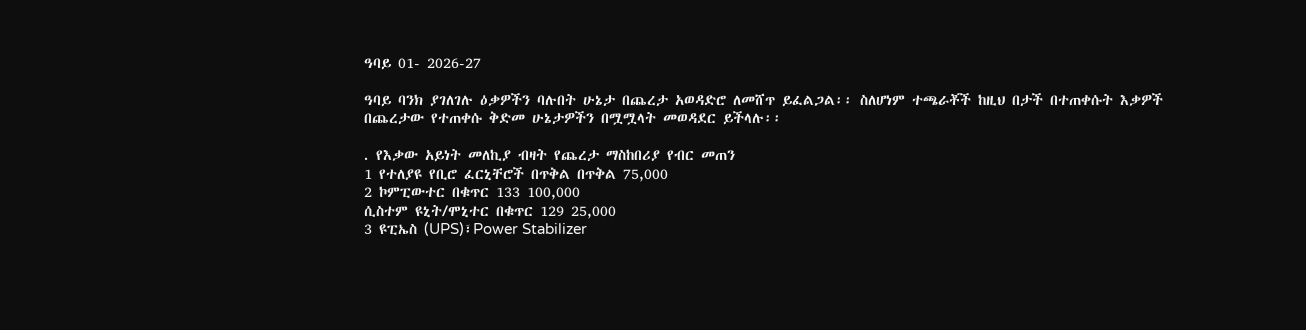ዓባይ 01- 2026-27

ዓባይ ባንክ ያገለገሉ ዕቃዎችን ባሉበት ሁኔታ በጨረታ አወዳድሮ ለመሸጥ ይፈልጋል፡፡ ስለሆነም ተጫራቾች ከዚህ በታች በተጠቀሱት እቃዎች በጨረታው የተጠቀሱ ቅድመ ሁኔታዎችን በሟሟላት መወዳደር ይችላሉ፡፡

. የእቃው አይነት መለኪያ ብዛት የጨረታ ማስከበሪያ የብር መጠን
1 የተለያዩ የቢሮ ፈርኒቸሮች በጥቅል በጥቅል 75,000
2 ኮምፒውተር በቁጥር 133 100,000
ሲስተም ዩኒት/ሞኒተር በቁጥር 129 25,000
3 ዩፒኤስ (UPS)፣Power Stabilizer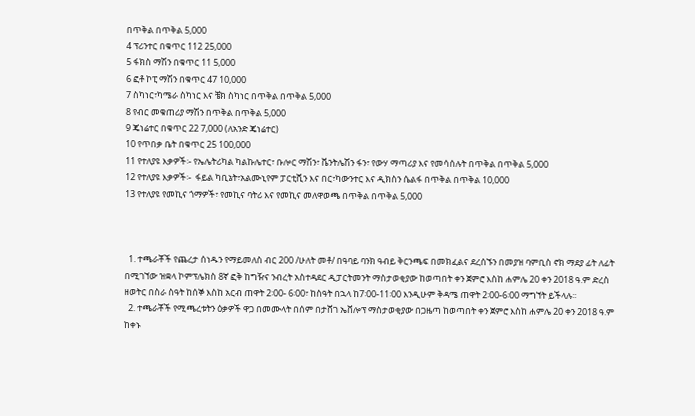በጥቅል በጥቅል 5,000
4 ፕሪንተር በቁጥር 112 25,000
5 ፋክስ ማሽን በቁጥር 11 5,000
6 ፎቶ ኮፒ ማሽን በቁጥር 47 10,000
7 ስካነር፣ካሜራ ስካነር እና ቼክ ስካነር በጥቅል በጥቅል 5,000
8 የብር መቁጠሪያ ማሽን በጥቅል በጥቅል 5,000
9 ጄነሬተር በቁጥር 22 7,000 (ለአንድ ጄነሬተር)
10 የጥበቃ ቤት በቁጥር 25 100,000
11 የተለያዩ እቃዎች፡- የኤሌትሪካል ካልኩሌተር፣ ቡሎር ማሽን፣ ቬንትሌሽን ፋን፣ የውሃ ማጣሪያ እና የመሳሰሉት በጥቅል በጥቅል 5,000
12 የተለያዩ እቃዎች፡-  ፋይል ካቢኔት፣አልሙኒየም ፓርቲሺን እና በር፣ካውንተር እና ዲክስን ሴልፋ በጥቅል በጥቅል 10,000
13 የተለያዩ የመኪና ጎማዎች፣ የመኪና ባትሪ እና የመኪና መለዋወጫ በጥቅል በጥቅል 5,000



  1. ተጫራቾች የጨረታ ሰነዱን የማይመለስ ብር 200 /ሁለት መቶ/ በዓባይ ባንክ ዓብይ ቅርንጫፍ በመክፈልና ደረሰኙን በመያዝ ባምቢስ ኖክ ማደያ ፊት ለፊት በሚገኘው ዝቋላ ኮምፕሌክስ 8ኛ ፎቅ ከግዥና ንብረት አስተዳደር ዲፓርትመንት ማስታወቂያው ከወጣበት ቀን ጀምሮ እስከ ሐምሌ 20 ቀን 2018 ዓ.ም ድረስ ዘወትር በስራ ስዓት ከሰኞ እስከ አርብ ጠዋት 2፡00- 6፡00፣ ከስዓት በኋላ ከ7፡00-11፡00 እንዲሁም ቅዳሜ ጠዋት 2፡00-6፡00 ማግኘት ይችላሉ፡፡
  2. ተጫራቾች የሚጫረቱትን ዕቃዎች ዋጋ በመሙላት በሰም በታሸገ ኤቨሎፕ ማስታወቂያው በጋዜጣ ከወጣበት ቀን ጀምሮ እስከ ሐምሌ 20 ቀን 2018 ዓ.ም ከቀኑ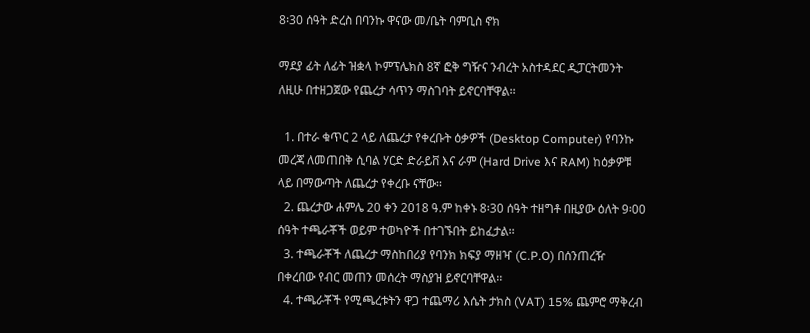8፡30 ሰዓት ድረስ በባንኩ ዋናው መ/ቤት ባምቢስ ኖክ

ማደያ ፊት ለፊት ዝቋላ ኮምፕሌክስ 8ኛ ፎቅ ግዥና ንብረት አስተዳደር ዲፓርትመንት ለዚሁ በተዘጋጀው የጨረታ ሳጥን ማስገባት ይኖርባቸዋል፡፡

  1. በተራ ቁጥር 2 ላይ ለጨረታ የቀረቡት ዕቃዎች (Desktop Computer) የባንኩ መረጃ ለመጠበቅ ሲባል ሃርድ ድራይቨ እና ራም (Hard Drive እና RAM) ከዕቃዎቹ ላይ በማውጣት ለጨረታ የቀረቡ ናቸው፡፡
  2. ጨረታው ሐምሌ 20 ቀን 2018 ዓ.ም ከቀኑ 8፡30 ሰዓት ተዘግቶ በዚያው ዕለት 9፡00 ሰዓት ተጫራቾች ወይም ተወካዮች በተገኙበት ይከፈታል፡፡
  3. ተጫራቾች ለጨረታ ማስከበሪያ የባንክ ክፍያ ማዘዣ (C.P.O) በሰንጠረዥ በቀረበው የብር መጠን መሰረት ማስያዝ ይኖርባቸዋል፡፡
  4. ተጫራቾች የሚጫረቱትን ዋጋ ተጨማሪ እሴት ታክስ (VAT) 15% ጨምሮ ማቅረብ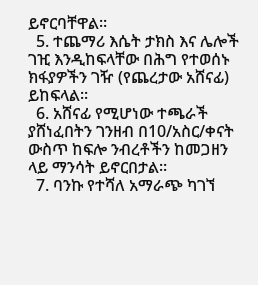ይኖርባቸዋል፡፡
  5. ተጨማሪ እሴት ታክስ እና ሌሎች ገዢ እንዲከፍላቸው በሕግ የተወሰኑ ክፋያዎችን ገዥ (የጨረታው አሸናፊ) ይከፍላል፡፡
  6. አሸናፊ የሚሆነው ተጫራች ያሸነፈበትን ገንዘብ በ10/አስር/ቀናት ውስጥ ከፍሎ ንብረቶችን ከመጋዘን ላይ ማንሳት ይኖርበታል፡፡
  7. ባንኩ የተሻለ አማራጭ ካገኘ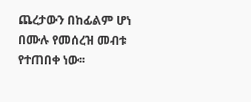ጨረታውን በከፊልም ሆነ በሙሉ የመሰረዝ መብቱ የተጠበቀ ነው፡፡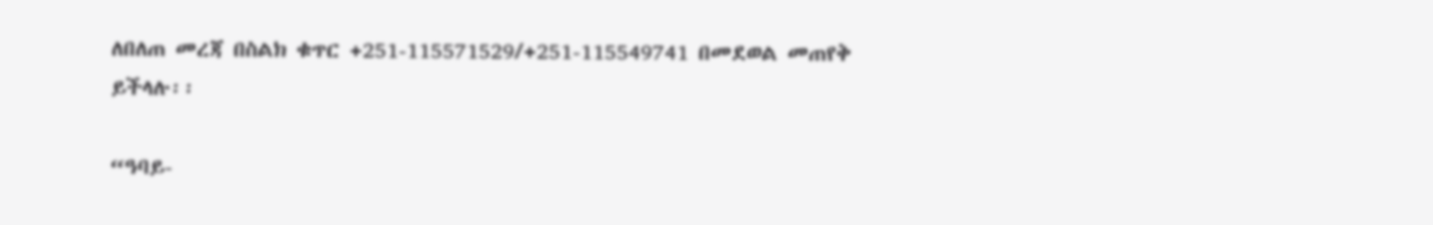ለበለጠ መረጃ በስልክ ቁጥር +251-115571529/+251-115549741 በመደወል መጠየቅ ይችላሉ፡፡

“ዓባይ-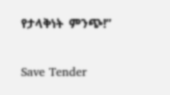የታላቅነት  ምንጭ!”

Save Tender